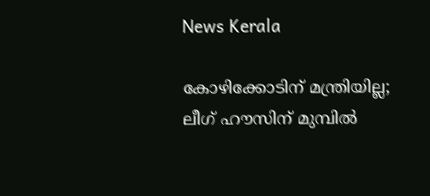News Kerala

കോഴിക്കോടിന് മന്ത്രിയില്ല; ലീഗ് ഹൗസിന് മുമ്പില്‍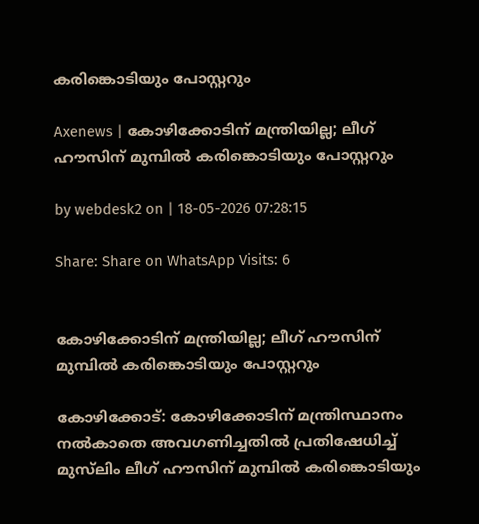കരിങ്കൊടിയും പോസ്റ്ററും

Axenews | കോഴിക്കോടിന് മന്ത്രിയില്ല; ലീഗ് ഹൗസിന് മുമ്പില്‍ കരിങ്കൊടിയും പോസ്റ്ററും

by webdesk2 on | 18-05-2026 07:28:15

Share: Share on WhatsApp Visits: 6


കോഴിക്കോടിന് മന്ത്രിയില്ല; ലീഗ് ഹൗസിന് മുമ്പില്‍ കരിങ്കൊടിയും പോസ്റ്ററും

കോഴിക്കോട്: കോഴിക്കോടിന് മന്ത്രിസ്ഥാനം നല്‍കാതെ അവഗണിച്ചതില്‍ പ്രതിഷേധിച്ച് മുസ്‌ലിം ലീഗ് ഹൗസിന് മുമ്പില്‍ കരിങ്കൊടിയും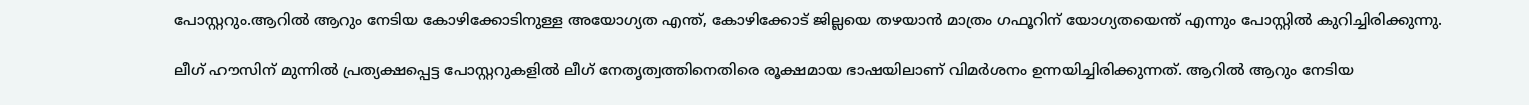പോസ്റ്ററും.ആറില്‍ ആറും നേടിയ കോഴിക്കോടിനുള്ള അയോഗ്യത എന്ത്, കോഴിക്കോട് ജില്ലയെ തഴയാന്‍ മാത്രം ഗഫൂറിന് യോഗ്യതയെന്ത് എന്നും പോസ്റ്റില്‍ കുറിച്ചിരിക്കുന്നു.

ലീഗ് ഹൗസിന് മുന്നില്‍ പ്രത്യക്ഷപ്പെട്ട പോസ്റ്ററുകളില്‍ ലീഗ് നേതൃത്വത്തിനെതിരെ രൂക്ഷമായ ഭാഷയിലാണ് വിമര്‍ശനം ഉന്നയിച്ചിരിക്കുന്നത്. ആറില്‍ ആറും നേടിയ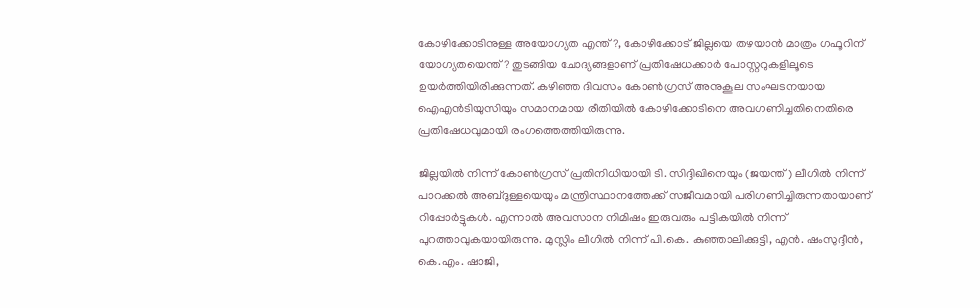കോഴിക്കോടിനുള്ള അയോഗ്യത എന്ത്?, കോഴിക്കോട് ജില്ലയെ തഴയാന്‍ മാത്രം ഗഫൂറിന് യോഗ്യതയെന്ത്? തുടങ്ങിയ ചോദ്യങ്ങളാണ് പ്രതിഷേധക്കാര്‍ പോസ്റ്ററുകളിലൂടെ ഉയര്‍ത്തിയിരിക്കുന്നത്. കഴിഞ്ഞ ദിവസം കോണ്‍ഗ്രസ് അനുകൂല സംഘടനയായ ഐഎന്‍ടിയുസിയും സമാനമായ രീതിയില്‍ കോഴിക്കോടിനെ അവഗണിച്ചതിനെതിരെ പ്രതിഷേധവുമായി രംഗത്തെത്തിയിരുന്നു.

ജില്ലയില്‍ നിന്ന് കോണ്‍ഗ്രസ് പ്രതിനിധിയായി ടി. സിദ്ദിഖിനെയും (ജയന്ത്) ലീഗില്‍ നിന്ന് പാറക്കല്‍ അബ്ദുള്ളയെയും മന്ത്രിസ്ഥാനത്തേക്ക് സജീവമായി പരിഗണിച്ചിരുന്നതായാണ് റിപ്പോര്‍ട്ടുകള്‍. എന്നാല്‍ അവസാന നിമിഷം ഇരുവരും പട്ടികയില്‍ നിന്ന് പുറത്താവുകയായിരുന്നു. മുസ്ലിം ലീഗില്‍ നിന്ന് പി.കെ. കുഞ്ഞാലിക്കുട്ടി, എന്‍. ഷംസുദ്ദീന്‍, കെ.എം. ഷാജി,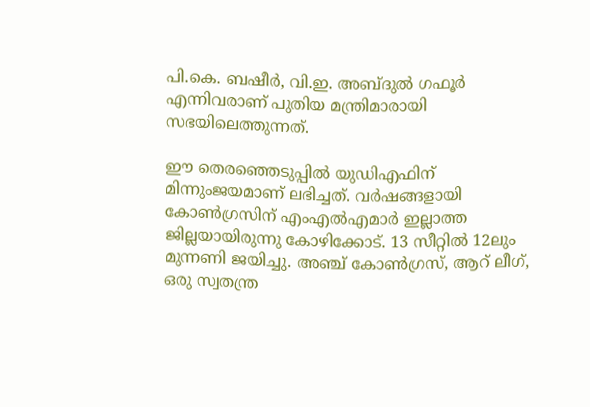പി.കെ. ബഷീര്‍, വി.ഇ. അബ്ദുല്‍ ഗഫൂര്‍ എന്നിവരാണ് പുതിയ മന്ത്രിമാരായി സഭയിലെത്തുന്നത്.

ഈ തെരഞ്ഞെടുപ്പില്‍ യുഡിഎഫിന് മിന്നുംജയമാണ് ലഭിച്ചത്. വര്‍ഷങ്ങളായി കോണ്‍ഗ്രസിന് എംഎല്‍എമാര്‍ ഇല്ലാത്ത ജില്ലയായിരുന്നു കോഴിക്കോട്. 13 സീറ്റില്‍ 12ലും മുന്നണി ജയിച്ചു. അഞ്ച് കോണ്‍ഗ്രസ്, ആറ് ലീഗ്, ഒരു സ്വതന്ത്ര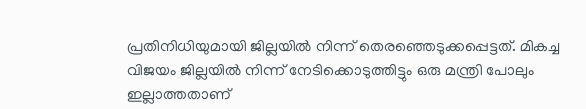പ്രതിനിധിയുമായി ജില്ലയില്‍ നിന്ന് തെരഞ്ഞെടുക്കപ്പെട്ടത്. മികച്ച വിജയം ജില്ലയില്‍ നിന്ന് നേടിക്കൊടുത്തിട്ടും ഒരു മന്ത്രി പോലും ഇല്ലാത്തതാണ്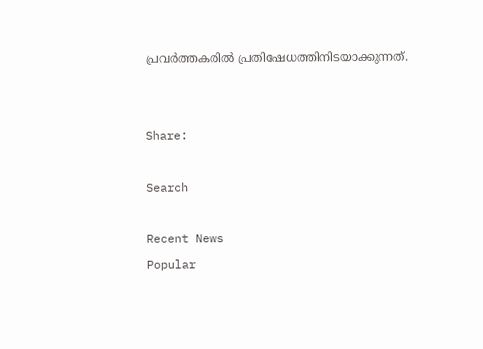പ്രവര്‍ത്തകരില്‍ പ്രതിഷേധത്തിനിടയാക്കുന്നത്.


Share:

Search

Recent News
Popular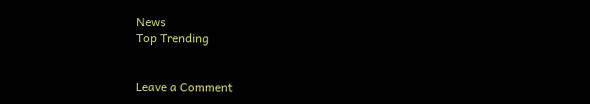News
Top Trending


Leave a Comment